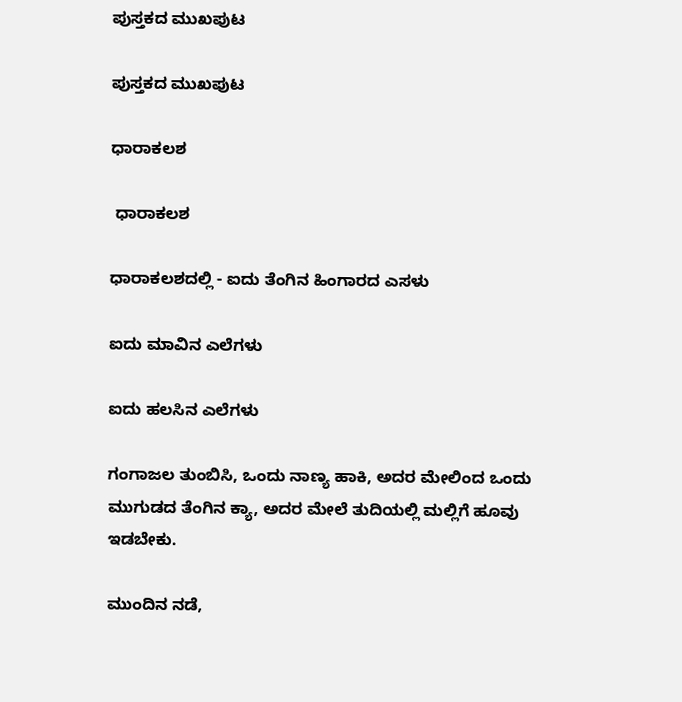ಪುಸ್ತಕದ ಮುಖಪುಟ

ಪುಸ್ತಕದ ಮುಖಪುಟ

ಧಾರಾಕಲಶ

 ಧಾರಾಕಲಶ

ಧಾರಾಕಲಶದಲ್ಲಿ - ಐದು ತೆಂಗಿನ ಹಿಂಗಾರದ ಎಸಳು

ಐದು ಮಾವಿನ ಎಲೆಗಳು

ಐದು ಹಲಸಿನ ಎಲೆಗಳು

ಗಂಗಾಜಲ ತುಂಬಿಸಿ, ಒಂದು ನಾಣ್ಯ ಹಾಕಿ, ಅದರ ಮೇಲಿಂದ ಒಂದು ಮುಗುಡದ ತೆಂಗಿನ ಕ್ಯಾ, ಅದರ ಮೇಲೆ ತುದಿಯಲ್ಲಿ ಮಲ್ಲಿಗೆ ಹೂವು ಇಡಬೇಕು.

ಮುಂದಿನ ನಡೆ,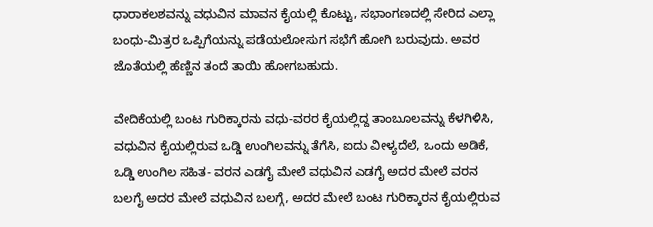ಧಾರಾಕಲಶವನ್ನು ವಧುವಿನ ಮಾವನ ಕೈಯಲ್ಲಿ ಕೊಟ್ಟು, ಸಭಾಂಗಣದಲ್ಲಿ ಸೇರಿದ ಎಲ್ಲಾ ಬಂಧು-ಮಿತ್ರರ ಒಪ್ಪಿಗೆಯನ್ನು ಪಡೆಯಲೋಸುಗ ಸಭೆಗೆ ಹೋಗಿ ಬರುವುದು. ಅವರ ಜೊತೆಯಲ್ಲಿ ಹೆಣ್ಣಿನ ತಂದೆ ತಾಯಿ ಹೋಗಬಹುದು.

ವೇದಿಕೆಯಲ್ಲಿ ಬಂಟ ಗುರಿಕ್ಕಾರನು ವಧು-ವರರ ಕೈಯಲ್ಲಿದ್ದ ತಾಂಬೂಲವನ್ನು ಕೆಳಗಿಳಿಸಿ, ವಧುವಿನ ಕೈಯಲ್ಲಿರುವ ಒಡ್ಡಿ ಉಂಗಿಲವನ್ನು ತೆಗೆಸಿ, ಐದು ವೀಳ್ಯದೆಲೆ, ಒಂದು ಅಡಿಕೆ, ಒಡ್ಡಿ ಉಂಗಿಲ ಸಹಿತ- ವರನ ಎಡಗೈ ಮೇಲೆ ವಧುವಿನ ಎಡಗೈ ಅದರ ಮೇಲೆ ವರನ ಬಲಗೈ ಅದರ ಮೇಲೆ ವಧುವಿನ ಬಲಗ್ಗೆ, ಅದರ ಮೇಲೆ ಬಂಟ ಗುರಿಕ್ಕಾರನ ಕೈಯಲ್ಲಿರುವ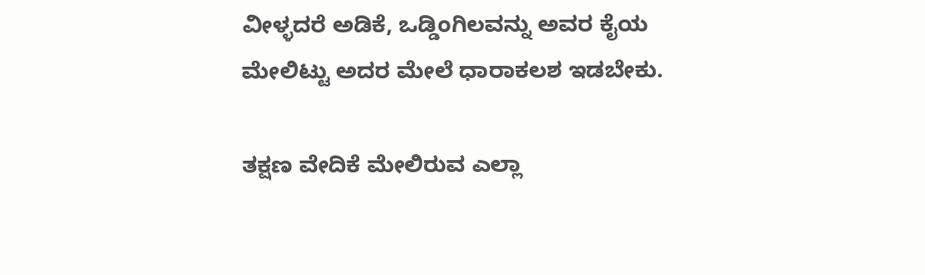ವೀಳ್ಳದರೆ ಅಡಿಕೆ, ಒಡ್ಡಿಂಗಿಲವನ್ನು ಅವರ ಕೈಯ ಮೇಲಿಟ್ಟು ಅದರ ಮೇಲೆ ಧಾರಾಕಲಶ ಇಡಬೇಕು.

ತಕ್ಷಣ ವೇದಿಕೆ ಮೇಲಿರುವ ಎಲ್ಲಾ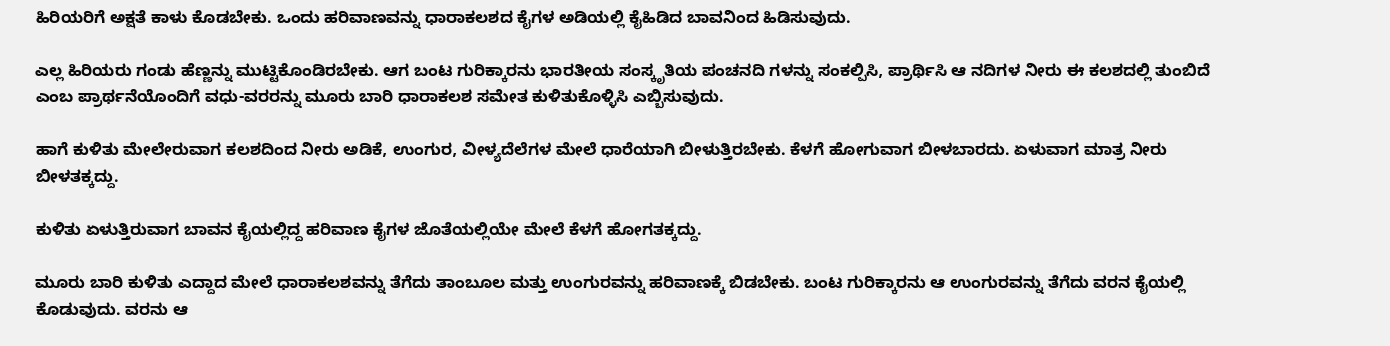ಹಿರಿಯರಿಗೆ ಅಕ್ಷತೆ ಕಾಳು ಕೊಡಬೇಕು. ಒಂದು ಹರಿವಾಣವನ್ನು ಧಾರಾಕಲಶದ ಕೈಗಳ ಅಡಿಯಲ್ಲಿ ಕೈಹಿಡಿದ ಬಾವನಿಂದ ಹಿಡಿಸುವುದು.

ಎಲ್ಲ ಹಿರಿಯರು ಗಂಡು ಹೆಣ್ಣನ್ನು ಮುಟ್ಟಿಕೊಂಡಿರಬೇಕು. ಆಗ ಬಂಟ ಗುರಿಕ್ಕಾರನು ಭಾರತೀಯ ಸಂಸ್ಕೃತಿಯ ಪಂಚನದಿ ಗಳನ್ನು ಸಂಕಲ್ಪಿಸಿ, ಪ್ರಾರ್ಥಿಸಿ ಆ ನದಿಗಳ ನೀರು ಈ ಕಲಶದಲ್ಲಿ ತುಂಬಿದೆ ಎಂಬ ಪ್ರಾರ್ಥನೆಯೊಂದಿಗೆ ವಧು-ವರರನ್ನು ಮೂರು ಬಾರಿ ಧಾರಾಕಲಶ ಸಮೇತ ಕುಳಿತುಕೊಳ್ಳಿಸಿ ಎಬ್ಬಿಸುವುದು.

ಹಾಗೆ ಕುಳಿತು ಮೇಲೇರುವಾಗ ಕಲಶದಿಂದ ನೀರು ಅಡಿಕೆ, ಉಂಗುರ, ವೀಳ್ಯದೆಲೆಗಳ ಮೇಲೆ ಧಾರೆಯಾಗಿ ಬೀಳುತ್ತಿರಬೇಕು. ಕೆಳಗೆ ಹೋಗುವಾಗ ಬೀಳಬಾರದು. ಏಳುವಾಗ ಮಾತ್ರ ನೀರು ಬೀಳತಕ್ಕದ್ದು.

ಕುಳಿತು ಏಳುತ್ತಿರುವಾಗ ಬಾವನ ಕೈಯಲ್ಲಿದ್ದ ಹರಿವಾಣ ಕೈಗಳ ಜೊತೆಯಲ್ಲಿಯೇ ಮೇಲೆ ಕೆಳಗೆ ಹೋಗತಕ್ಕದ್ದು.

ಮೂರು ಬಾರಿ ಕುಳಿತು ಎದ್ದಾದ ಮೇಲೆ ಧಾರಾಕಲಶವನ್ನು ತೆಗೆದು ತಾಂಬೂಲ ಮತ್ತು ಉಂಗುರವನ್ನು ಹರಿವಾಣಕ್ಕೆ ಬಿಡಬೇಕು. ಬಂಟ ಗುರಿಕ್ಕಾರನು ಆ ಉಂಗುರವನ್ನು ತೆಗೆದು ವರನ ಕೈಯಲ್ಲಿ ಕೊಡುವುದು. ವರನು ಆ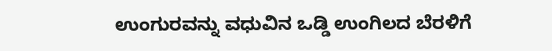ಉಂಗುರವನ್ನು ವಧುವಿನ ಒಡ್ಡಿ ಉಂಗಿಲದ ಬೆರಳಿಗೆ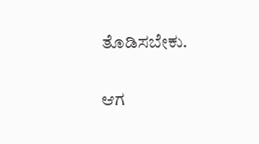ತೊಡಿಸಬೇಕು.

ಆಗ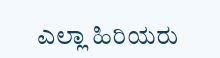ಎಲ್ಲಾ ಹಿರಿಯರು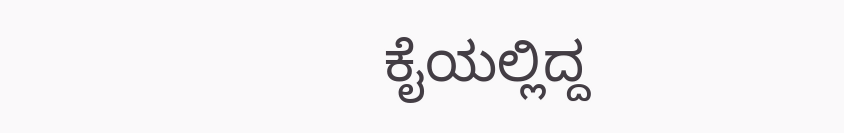ಕೈಯಲ್ಲಿದ್ದ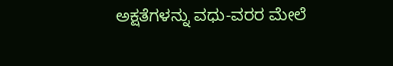ಅಕ್ಷತೆಗಳನ್ನು ವಧು-ವರರ ಮೇಲೆ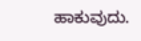ಹಾಕುವುದು.